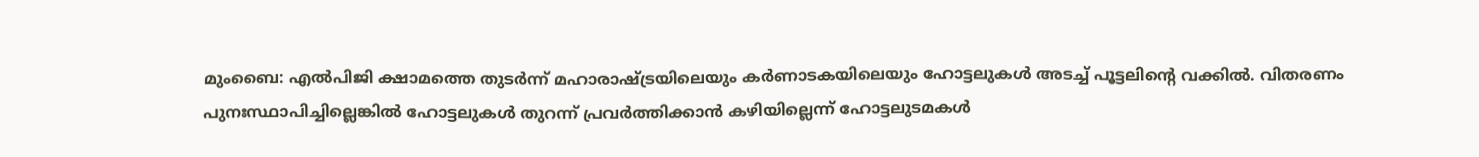മുംബൈ: എൽപിജി ക്ഷാമത്തെ തുടർന്ന് മഹാരാഷ്ട്രയിലെയും കർണാടകയിലെയും ഹോട്ടലുകൾ അടച്ച് പൂട്ടലിൻ്റെ വക്കിൽ. വിതരണം പുനഃസ്ഥാപിച്ചില്ലെങ്കിൽ ഹോട്ടലുകൾ തുറന്ന് പ്രവർത്തിക്കാൻ കഴിയില്ലെന്ന് ഹോട്ടലുടമകൾ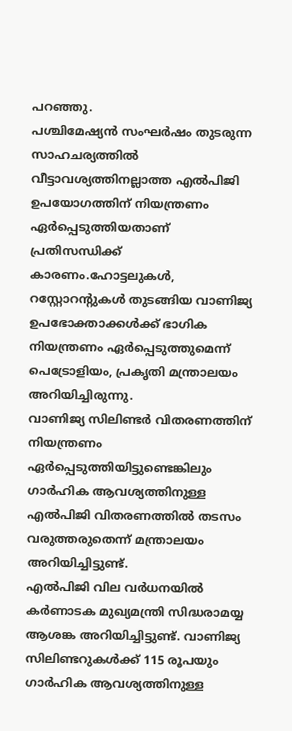പറഞ്ഞു.
പശ്ചിമേഷ്യൻ സംഘർഷം തുടരുന്ന സാഹചര്യത്തിൽ വീട്ടാവശ്യത്തിനല്ലാത്ത എൽപിജി ഉപയോഗത്തിന് നിയന്ത്രണം ഏർപ്പെടുത്തിയതാണ് പ്രതിസന്ധിക്ക് കാരണം.ഹോട്ടലുകൾ, റസ്റ്റോറൻ്റുകൾ തുടങ്ങിയ വാണിജ്യ ഉപഭോക്താക്കൾക്ക് ഭാഗിക നിയന്ത്രണം ഏർപ്പെടുത്തുമെന്ന് പെട്രോളിയം, പ്രകൃതി മന്ത്രാലയം അറിയിച്ചിരുന്നു.
വാണിജ്യ സിലിണ്ടർ വിതരണത്തിന് നിയന്ത്രണം ഏർപ്പെടുത്തിയിട്ടുണ്ടെങ്കിലും ഗാർഹിക ആവശ്യത്തിനുള്ള എൽപിജി വിതരണത്തിൽ തടസം വരുത്തരുതെന്ന് മന്ത്രാലയം അറിയിച്ചിട്ടുണ്ട്.
എൽപിജി വില വർധനയിൽ കർണാടക മുഖ്യമന്ത്രി സിദ്ധരാമയ്യ ആശങ്ക അറിയിച്ചിട്ടുണ്ട്. വാണിജ്യ സിലിണ്ടറുകൾക്ക് 115 രൂപയും ഗാർഹിക ആവശ്യത്തിനുള്ള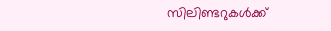സിലിണ്ടറുകൾക്ക്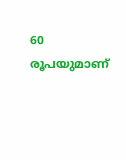60 രൂപയുമാണ്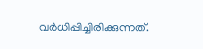വർധിപ്പിച്ചിരിക്കുന്നത്.